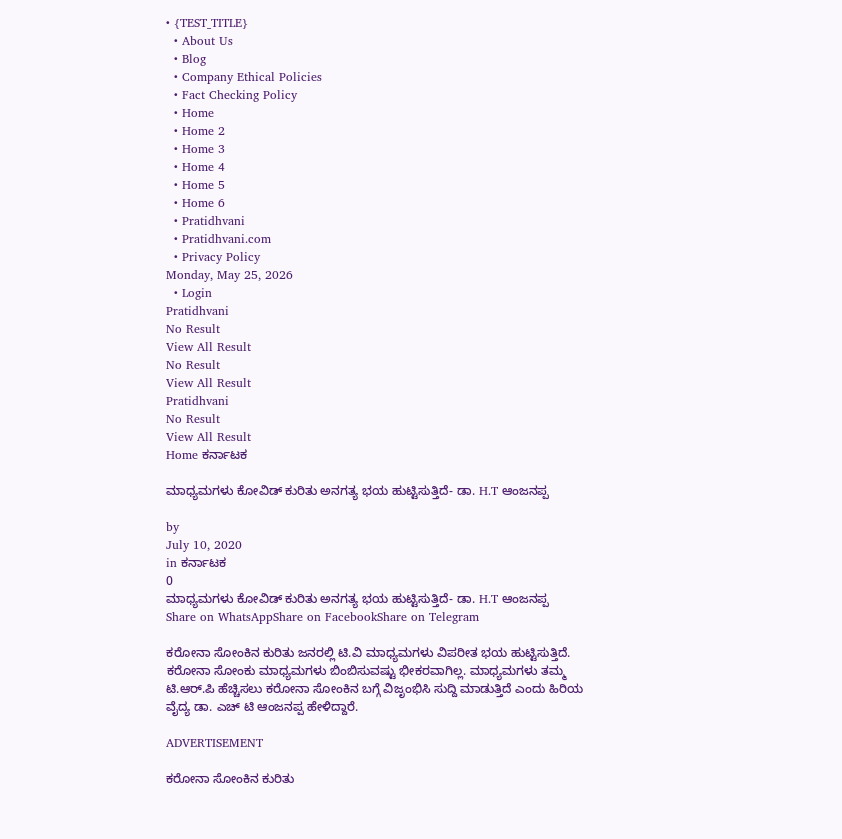• {TEST_TITLE}
  • About Us
  • Blog
  • Company Ethical Policies
  • Fact Checking Policy
  • Home
  • Home 2
  • Home 3
  • Home 4
  • Home 5
  • Home 6
  • Pratidhvani
  • Pratidhvani.com
  • Privacy Policy
Monday, May 25, 2026
  • Login
Pratidhvani
No Result
View All Result
No Result
View All Result
Pratidhvani
No Result
View All Result
Home ಕರ್ನಾಟಕ

ಮಾಧ್ಯಮಗಳು ಕೋವಿಡ್ ಕುರಿತು ಅನಗತ್ಯ ಭಯ ಹುಟ್ಟಿಸುತ್ತಿದೆ- ಡಾ. H.T ಆಂಜನಪ್ಪ

by
July 10, 2020
in ಕರ್ನಾಟಕ
0
ಮಾಧ್ಯಮಗಳು ಕೋವಿಡ್ ಕುರಿತು ಅನಗತ್ಯ ಭಯ ಹುಟ್ಟಿಸುತ್ತಿದೆ- ಡಾ. H.T ಆಂಜನಪ್ಪ
Share on WhatsAppShare on FacebookShare on Telegram

ಕರೋನಾ ಸೋಂಕಿನ ಕುರಿತು ಜನರಲ್ಲಿ ಟಿ.ವಿ ಮಾಧ್ಯಮಗಳು ವಿಪರೀತ ಭಯ ಹುಟ್ಟಿಸುತ್ತಿದೆ. ಕರೋನಾ ಸೋಂಕು ಮಾಧ್ಯಮಗಳು ಬಿಂಬಿಸುವಷ್ಟು ಭೀಕರವಾಗಿಲ್ಲ. ಮಾಧ್ಯಮಗಳು ತಮ್ಮ ಟಿ.ಆರ್.ಪಿ ಹೆಚ್ಚಿಸಲು ಕರೋನಾ ಸೋಂಕಿನ ಬಗ್ಗೆ ವಿಜೃಂಭಿಸಿ ಸುದ್ದಿ ಮಾಡುತ್ತಿದೆ ಎಂದು ಹಿರಿಯ ವೈದ್ಯ ಡಾ. ಎಚ್‌ ಟಿ ಆಂಜನಪ್ಪ ಹೇಳಿದ್ದಾರೆ.

ADVERTISEMENT

ಕರೋನಾ ಸೋಂಕಿನ ಕುರಿತು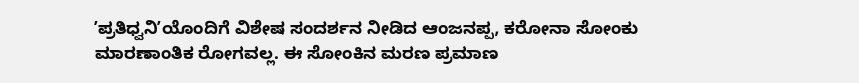ʼಪ್ರತಿಧ್ವನಿʼಯೊಂದಿಗೆ ವಿಶೇಷ ಸಂದರ್ಶನ ನೀಡಿದ ಆಂಜನಪ್ಪ, ಕರೋನಾ ಸೋಂಕು ಮಾರಣಾಂತಿಕ ರೋಗವಲ್ಲ. ಈ ಸೋಂಕಿನ ಮರಣ ಪ್ರಮಾಣ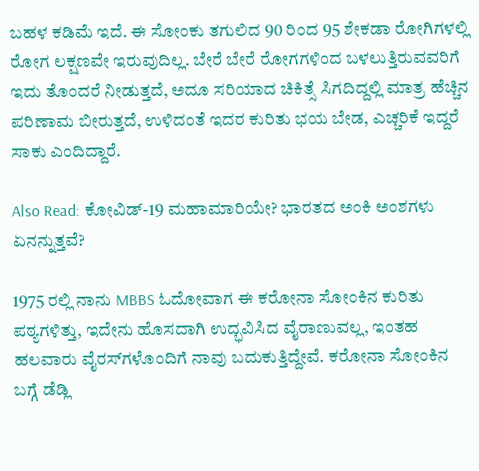ಬಹಳ ಕಡಿಮೆ ಇದೆ. ಈ ಸೋಂಕು ತಗುಲಿದ 90 ರಿಂದ 95 ಶೇಕಡಾ ರೋಗಿಗಳಲ್ಲಿ ರೋಗ ಲಕ್ಷಣವೇ ಇರುವುದಿಲ್ಲ. ಬೇರೆ ಬೇರೆ ರೋಗಗಳಿಂದ ಬಳಲುತ್ತಿರುವವರಿಗೆ ಇದು ತೊಂದರೆ ನೀಡುತ್ತದೆ, ಅದೂ ಸರಿಯಾದ ಚಿಕಿತ್ಸೆ ಸಿಗದಿದ್ದಲ್ಲಿ ಮಾತ್ರ ಹೆಚ್ಚಿನ ಪರಿಣಾಮ ಬೀರುತ್ತದೆ, ಉಳಿದಂತೆ ಇದರ ಕುರಿತು ಭಯ ಬೇಡ, ಎಚ್ಚರಿಕೆ ಇದ್ದರೆ ಸಾಕು ಎಂದಿದ್ದಾರೆ.

Also Read: ಕೋವಿಡ್-19 ಮಹಾಮಾರಿಯೇ? ಭಾರತದ ಅಂಕಿ ಅಂಶಗಳು ಏನನ್ನುತ್ತವೆ?

1975 ರಲ್ಲಿ ನಾನು MBBS ಓದೋವಾಗ ಈ ಕರೋನಾ ಸೋಂಕಿನ ಕುರಿತು ಪಠ್ಯಗಳಿತ್ತು, ಇದೇನು ಹೊಸದಾಗಿ ಉದ್ಭವಿಸಿದ ವೈರಾಣುವಲ್ಲ, ಇಂತಹ ಹಲವಾರು ವೈರಸ್‌ಗಳೊಂದಿಗೆ ನಾವು ಬದುಕುತ್ತಿದ್ದೇವೆ. ಕರೋನಾ ಸೋಂಕಿನ ಬಗ್ಗೆ ಡೆಡ್ಲಿ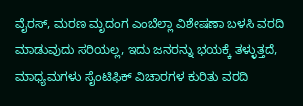ವೈರಸ್, ಮರಣ ಮೃದಂಗ ಎಂಬೆಲ್ಲಾ ವಿಶೇಷಣಾ ಬಳಸಿ ವರದಿ ಮಾಡುವುದು ಸರಿಯಲ್ಲ, ಇದು ಜನರನ್ನು ಭಯಕ್ಕೆ ತಳ್ಳುತ್ತದೆ, ಮಾಧ್ಯಮಗಳು ಸೈಂಟಿಫಿಕ್‌ ವಿಚಾರಗಳ ಕುರಿತು ವರದಿ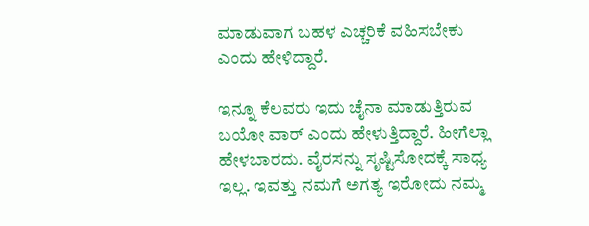ಮಾಡುವಾಗ ಬಹಳ ಎಚ್ಚರಿಕೆ ವಹಿಸಬೇಕು ಎಂದು ಹೇಳಿದ್ದಾರೆ.

ಇನ್ನೂ ಕೆಲವರು ಇದು ಚೈನಾ ಮಾಡುತ್ತಿರುವ ಬಯೋ ವಾರ್‌ ಎಂದು ಹೇಳುತ್ತಿದ್ದಾರೆ. ಹೀಗೆಲ್ಲಾ ಹೇಳಬಾರದು. ವೈರಸನ್ನು ಸೃಷ್ಟಿಸೋದಕ್ಕೆ ಸಾಧ್ಯ ಇಲ್ಲ. ಇವತ್ತು ನಮಗೆ ಅಗತ್ಯ ಇರೋದು ನಮ್ಮ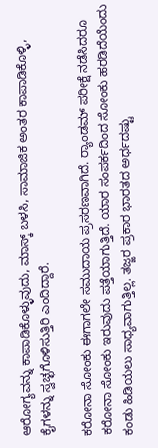ಆರೋಗ್ಯವನ್ನು ಕಾಪಾಡಿಕೊಳ್ಳುವುದು, ಮಾಸ್ಕ್‌ ಬಳಸಿ, ಸಾಮಾಜಿಕ ಅಂತರ ಕಾಪಾಡಿಕೊಳ್ಳಿ, ಕೈಗಳನ್ನು ಸ್ವಚ್ಛಗೊಳಿಸುತ್ತಿರಿ ಎಂದಿದ್ದಾರೆ.

ಕರೋನಾ ಸೋಂಕು ಈಗಾಗಲೇ ಸಮುದಾಯ ಪ್ರಸರಣವಾಗಿದೆ. ರ‌್ಯಾಂಡಮ್ ಪರೀಕ್ಷೆ ನಡೆಸಿದರೂ ಕರೋನಾ ಸೋಂಕು ಇರುವುದು ಪತ್ತೆಯಾಗುತ್ತಿದೆ. ಯಾರ ಸಂಪರ್ಕದಿಂದ ಸೋಂಕು ಹರಡಿದೆಯೆಂದು ಕಂಡು ಹಿಡಿಯಲು ಸಾಧ್ಯವಾಗುತ್ತಿಲ್ಲ. ತಜ್ಙರ ಪ್ರಕಾರ ಭಾರತದ ಅರ್ಧದಷ್ಟು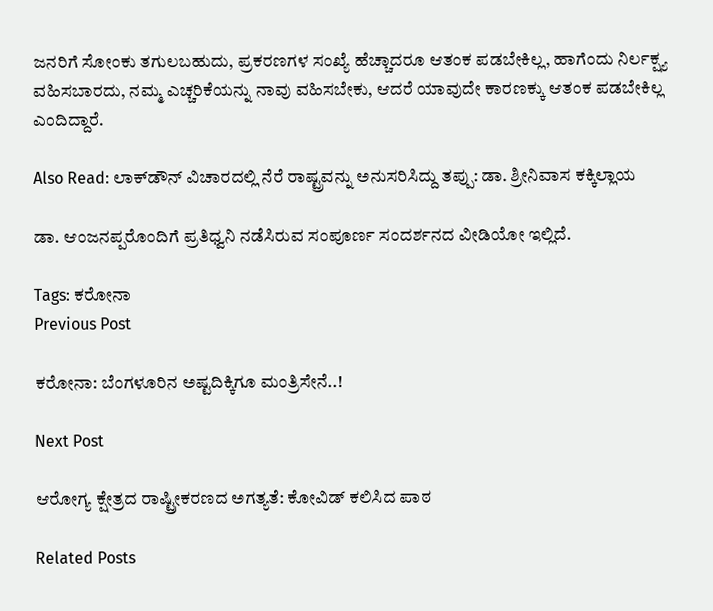ಜನರಿಗೆ ಸೋಂಕು ತಗುಲಬಹುದು, ಪ್ರಕರಣಗಳ ಸಂಖ್ಯೆ ಹೆಚ್ಚಾದರೂ ಆತಂಕ ಪಡಬೇಕಿಲ್ಲ, ಹಾಗೆಂದು ನಿರ್ಲಕ್ಷ್ಯ ವಹಿಸಬಾರದು, ನಮ್ಮ ಎಚ್ಚರಿಕೆಯನ್ನು ನಾವು ವಹಿಸಬೇಕು, ಆದರೆ ಯಾವುದೇ ಕಾರಣಕ್ಕು ಆತಂಕ ಪಡಬೇಕಿಲ್ಲ ಎಂದಿದ್ದಾರೆ.

Also Read: ಲಾಕ್‌ಡೌನ್‌ ವಿಚಾರದಲ್ಲಿ ನೆರೆ ರಾಷ್ಟ್ರವನ್ನು ಅನುಸರಿಸಿದ್ದು ತಪ್ಪು: ಡಾ. ಶ್ರೀನಿವಾಸ ಕಕ್ಕಿಲ್ಲಾಯ

ಡಾ. ಆಂಜನಪ್ಪರೊಂದಿಗೆ ಪ್ರತಿಧ್ವನಿ ನಡೆಸಿರುವ ಸಂಪೂರ್ಣ ಸಂದರ್ಶನದ ವೀಡಿಯೋ ಇಲ್ಲಿದೆ.

Tags: ಕರೋನಾ
Previous Post

ಕರೋನಾ: ಬೆಂಗಳೂರಿನ ಅಷ್ಟದಿಕ್ಕಿಗೂ ಮಂತ್ರಿಸೇನೆ..!

Next Post

ಆರೋಗ್ಯ ಕ್ಷೇತ್ರದ ರಾಷ್ಟ್ರೀಕರಣದ ಅಗತ್ಯತೆ: ಕೋವಿಡ್ ಕಲಿಸಿದ ಪಾಠ

Related Posts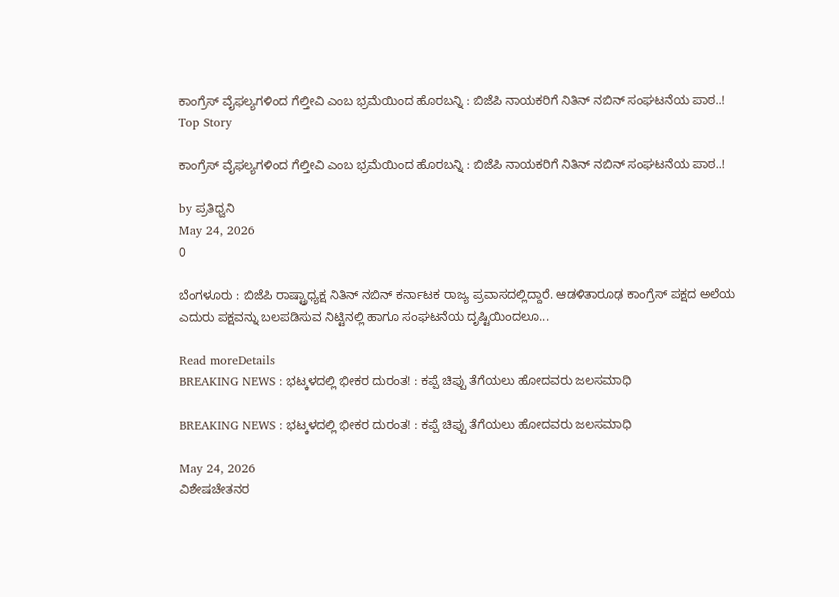ಕಾಂಗ್ರೆಸ್‌ ವೈಫಲ್ಯಗಳಿಂದ ಗೆಲ್ತೀವಿ ಎಂಬ ಭ್ರಮೆಯಿಂದ ಹೊರಬನ್ನಿ : ಬಿಜೆಪಿ ನಾಯಕರಿಗೆ ನಿತಿನ್‌ ನಬಿನ್‌ ಸಂಘಟನೆಯ ಪಾಠ..!
Top Story

ಕಾಂಗ್ರೆಸ್‌ ವೈಫಲ್ಯಗಳಿಂದ ಗೆಲ್ತೀವಿ ಎಂಬ ಭ್ರಮೆಯಿಂದ ಹೊರಬನ್ನಿ : ಬಿಜೆಪಿ ನಾಯಕರಿಗೆ ನಿತಿನ್‌ ನಬಿನ್‌ ಸಂಘಟನೆಯ ಪಾಠ..!

by ಪ್ರತಿಧ್ವನಿ
May 24, 2026
0

ಬೆಂಗಳೂರು : ಬಿಜೆಪಿ ರಾಷ್ಟ್ರಾಧ್ಯಕ್ಷ ನಿತಿನ್‌ ನಬಿನ್‌ ಕರ್ನಾಟಕ ರಾಜ್ಯ ಪ್ರವಾಸದಲ್ಲಿದ್ದಾರೆ. ಆಡಳಿತಾರೂಢ ಕಾಂಗ್ರೆಸ್‌ ಪಕ್ಷದ ಅಲೆಯ ಎದುರು ಪಕ್ಷವನ್ನು ಬಲಪಡಿಸುವ ನಿಟ್ಟಿನಲ್ಲಿ ಹಾಗೂ ಸಂಘಟನೆಯ ದೃಷ್ಟಿಯಿಂದಲೂ...

Read moreDetails
BREAKING NEWS : ಭಟ್ಕಳದಲ್ಲಿ ಭೀಕರ ದುರಂತ! : ಕಪ್ಪೆ ಚಿಪ್ಪು ತೆಗೆಯಲು ಹೋದವರು ಜಲಸಮಾಧಿ

BREAKING NEWS : ಭಟ್ಕಳದಲ್ಲಿ ಭೀಕರ ದುರಂತ! : ಕಪ್ಪೆ ಚಿಪ್ಪು ತೆಗೆಯಲು ಹೋದವರು ಜಲಸಮಾಧಿ

May 24, 2026
ವಿಶೇಷಚೇತನರ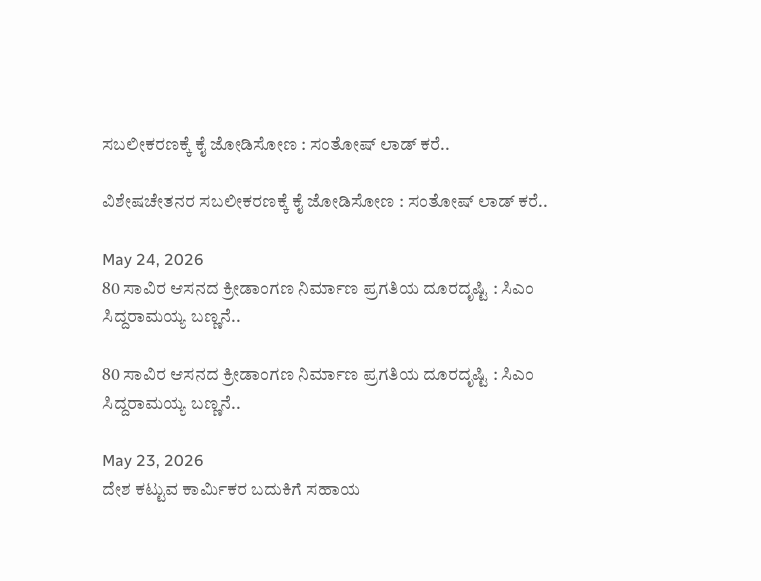ಸಬಲೀಕರಣಕ್ಕೆ ಕೈ ಜೋಡಿಸೋಣ : ಸಂತೋಷ್‌ ಲಾಡ್‌ ಕರೆ..

ವಿಶೇಷಚೇತನರ ಸಬಲೀಕರಣಕ್ಕೆ ಕೈ ಜೋಡಿಸೋಣ : ಸಂತೋಷ್‌ ಲಾಡ್‌ ಕರೆ..

May 24, 2026
80 ಸಾವಿರ ಆಸನದ ಕ್ರೀಡಾಂಗಣ ನಿರ್ಮಾಣ ಪ್ರಗತಿಯ ದೂರದೃಷ್ಟಿ : ಸಿಎಂ ಸಿದ್ದರಾಮಯ್ಯ ಬಣ್ಣನೆ..

80 ಸಾವಿರ ಆಸನದ ಕ್ರೀಡಾಂಗಣ ನಿರ್ಮಾಣ ಪ್ರಗತಿಯ ದೂರದೃಷ್ಟಿ : ಸಿಎಂ ಸಿದ್ದರಾಮಯ್ಯ ಬಣ್ಣನೆ..

May 23, 2026
ದೇಶ ಕಟ್ಟುವ ಕಾರ್ಮಿಕರ ಬದುಕಿಗೆ ಸಹಾಯ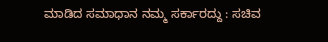ಮಾಡಿದ ಸಮಾಧಾನ ನಮ್ಮ ಸರ್ಕಾರದ್ದು : ಸಚಿವ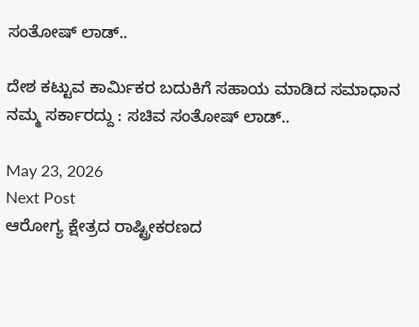ಸಂತೋಷ್‌ ಲಾಡ್..

ದೇಶ ಕಟ್ಟುವ ಕಾರ್ಮಿಕರ ಬದುಕಿಗೆ ಸಹಾಯ ಮಾಡಿದ ಸಮಾಧಾನ ನಮ್ಮ ಸರ್ಕಾರದ್ದು : ಸಚಿವ ಸಂತೋಷ್‌ ಲಾಡ್..

May 23, 2026
Next Post
ಆರೋಗ್ಯ ಕ್ಷೇತ್ರದ ರಾಷ್ಟ್ರೀಕರಣದ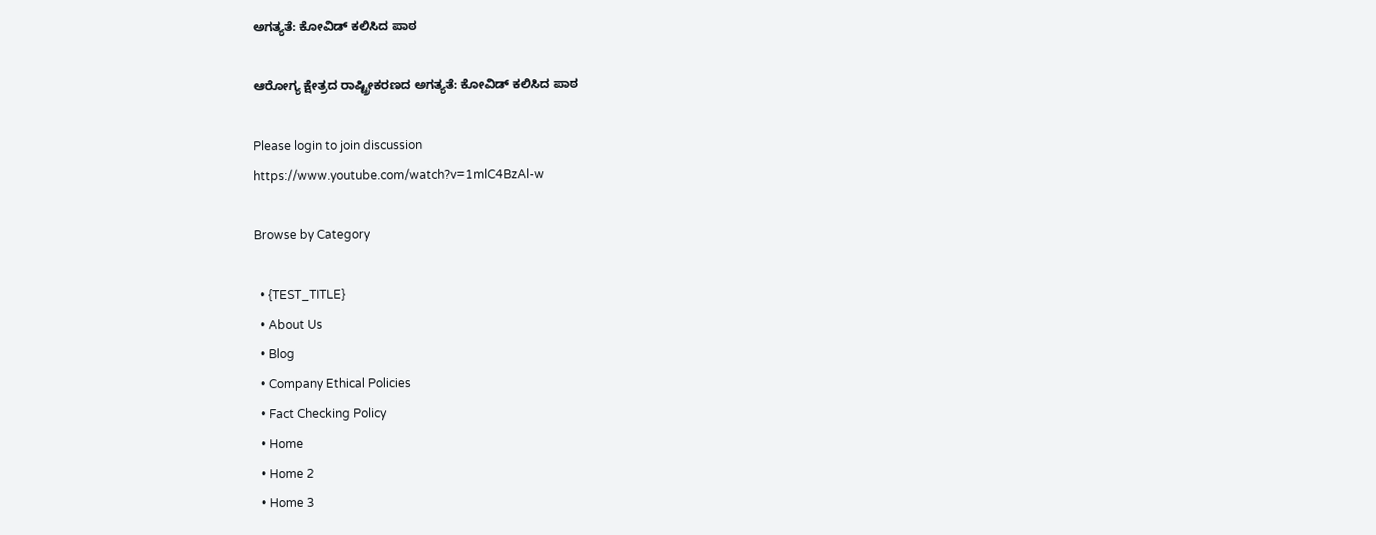ಅಗತ್ಯತೆ: ಕೋವಿಡ್ ಕಲಿಸಿದ ಪಾಠ

ಆರೋಗ್ಯ ಕ್ಷೇತ್ರದ ರಾಷ್ಟ್ರೀಕರಣದ ಅಗತ್ಯತೆ: ಕೋವಿಡ್ ಕಲಿಸಿದ ಪಾಠ

Please login to join discussion
https://www.youtube.com/watch?v=1mlC4BzAl-w

Browse by Category

  • {TEST_TITLE}
  • About Us
  • Blog
  • Company Ethical Policies
  • Fact Checking Policy
  • Home
  • Home 2
  • Home 3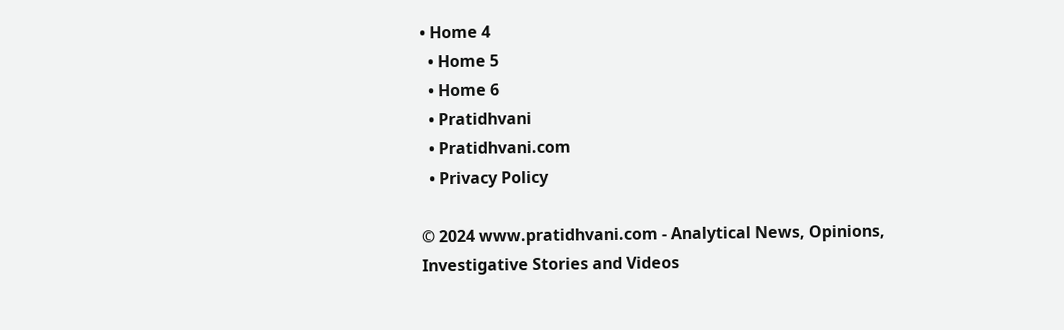• Home 4
  • Home 5
  • Home 6
  • Pratidhvani
  • Pratidhvani.com
  • Privacy Policy

© 2024 www.pratidhvani.com - Analytical News, Opinions, Investigative Stories and Videos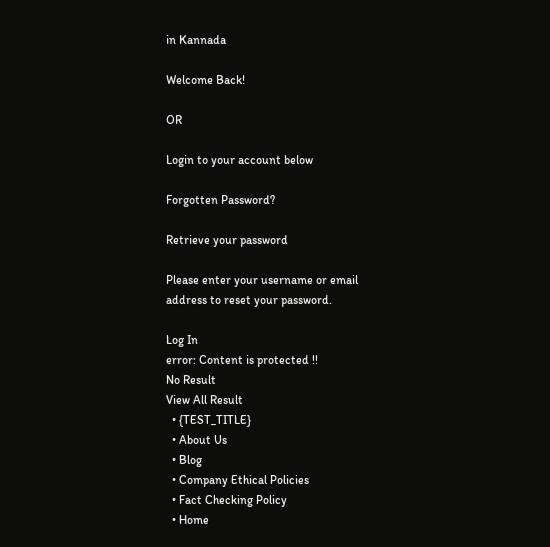in Kannada

Welcome Back!

OR

Login to your account below

Forgotten Password?

Retrieve your password

Please enter your username or email address to reset your password.

Log In
error: Content is protected !!
No Result
View All Result
  • {TEST_TITLE}
  • About Us
  • Blog
  • Company Ethical Policies
  • Fact Checking Policy
  • Home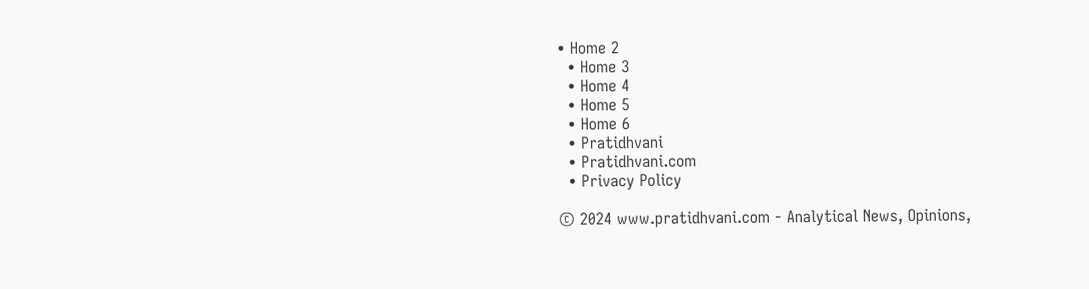• Home 2
  • Home 3
  • Home 4
  • Home 5
  • Home 6
  • Pratidhvani
  • Pratidhvani.com
  • Privacy Policy

© 2024 www.pratidhvani.com - Analytical News, Opinions,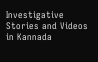Investigative Stories and Videos in Kannada